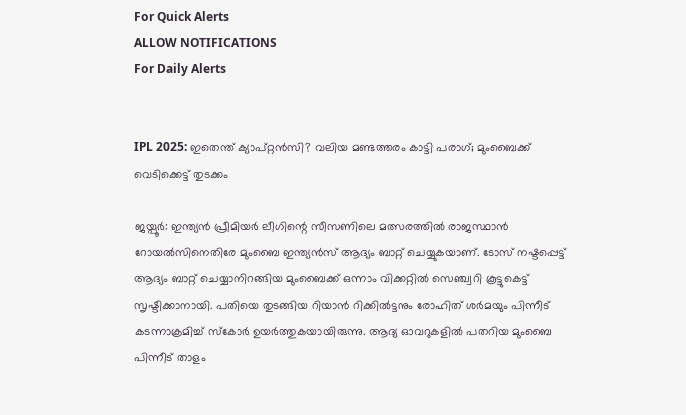For Quick Alerts
ALLOW NOTIFICATIONS
For Daily Alerts


IPL 2025: ഇതെന്ത് ക്യാപ്റ്റന്‍സി? വലിയ മണ്ടത്തരം കാട്ടി പരാഗ്; മുംബൈക്ക് വെടിക്കെട്ട് തുടക്കം

ജയ്പൂര്‍: ഇന്ത്യന്‍ പ്രീമിയര്‍ ലീഗിന്റെ സീസണിലെ മത്സരത്തില്‍ രാജസ്ഥാന്‍ റോയല്‍സിനെതിരേ മുംബൈ ഇന്ത്യന്‍സ് ആദ്യം ബാറ്റ് ചെയ്യുകയാണ്. ടോസ് നഷ്ടപ്പെട്ട് ആദ്യം ബാറ്റ് ചെയ്യാനിറങ്ങിയ മുംബൈക്ക് ഒന്നാം വിക്കറ്റില്‍ സെഞ്ച്വറി കൂട്ടുകെട്ട് സൃഷ്ടിക്കാനായി. പതിയെ തുടങ്ങിയ റിയാന്‍ റിക്കില്‍ട്ടനും രോഹിത് ശര്‍മയും പിന്നീട് കടന്നാക്രമിച്ച് സ്‌കോര്‍ ഉയര്‍ത്തുകയായിരുന്നു. ആദ്യ ഓവറുകളില്‍ പതറിയ മുംബൈ പിന്നീട് താളം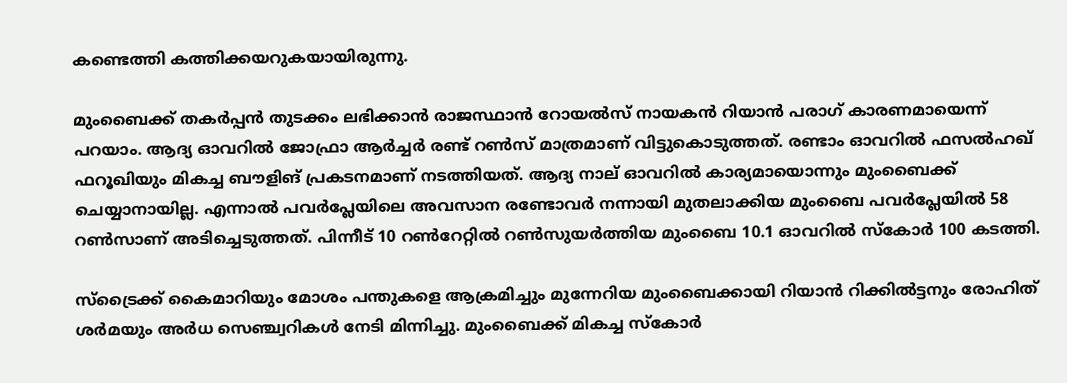കണ്ടെത്തി കത്തിക്കയറുകയായിരുന്നു.

മുംബൈക്ക് തകര്‍പ്പന്‍ തുടക്കം ലഭിക്കാന്‍ രാജസ്ഥാന്‍ റോയല്‍സ് നായകന്‍ റിയാന്‍ പരാഗ് കാരണമായെന്ന് പറയാം. ആദ്യ ഓവറില്‍ ജോഫ്രാ ആര്‍ച്ചര്‍ രണ്ട് റണ്‍സ് മാത്രമാണ് വിട്ടുകൊടുത്തത്. രണ്ടാം ഓവറില്‍ ഫസല്‍ഹഖ് ഫറൂഖിയും മികച്ച ബൗളിങ് പ്രകടനമാണ് നടത്തിയത്. ആദ്യ നാല് ഓവറില്‍ കാര്യമായൊന്നും മുംബൈക്ക് ചെയ്യാനായില്ല. എന്നാല്‍ പവര്‍പ്ലേയിലെ അവസാന രണ്ടോവര്‍ നന്നായി മുതലാക്കിയ മുംബൈ പവര്‍പ്ലേയില്‍ 58 റണ്‍സാണ് അടിച്ചെടുത്തത്. പിന്നീട് 10 റണ്‍റേറ്റില്‍ റണ്‍സുയര്‍ത്തിയ മുംബൈ 10.1 ഓവറില്‍ സ്‌കോര്‍ 100 കടത്തി.

സ്‌ട്രൈക്ക് കൈമാറിയും മോശം പന്തുകളെ ആക്രമിച്ചും മുന്നേറിയ മുംബൈക്കായി റിയാന്‍ റിക്കില്‍ട്ടനും രോഹിത് ശര്‍മയും അര്‍ധ സെഞ്ച്വറികള്‍ നേടി മിന്നിച്ചു. മുംബൈക്ക് മികച്ച സ്‌കോര്‍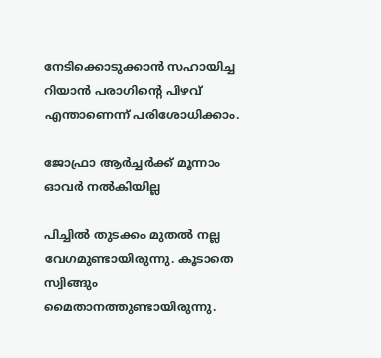നേടിക്കൊടുക്കാന്‍ സഹായിച്ച റിയാന്‍ പരാഗിന്റെ പിഴവ് എന്താണെന്ന് പരിശോധിക്കാം.

ജോഫ്രാ ആര്‍ച്ചര്‍ക്ക് മൂന്നാം ഓവര്‍ നല്‍കിയില്ല

പിച്ചില്‍ തുടക്കം മുതല്‍ നല്ല വേഗമുണ്ടായിരുന്നു. കൂടാതെ സ്വിങ്ങും മൈതാനത്തുണ്ടായിരുന്നു.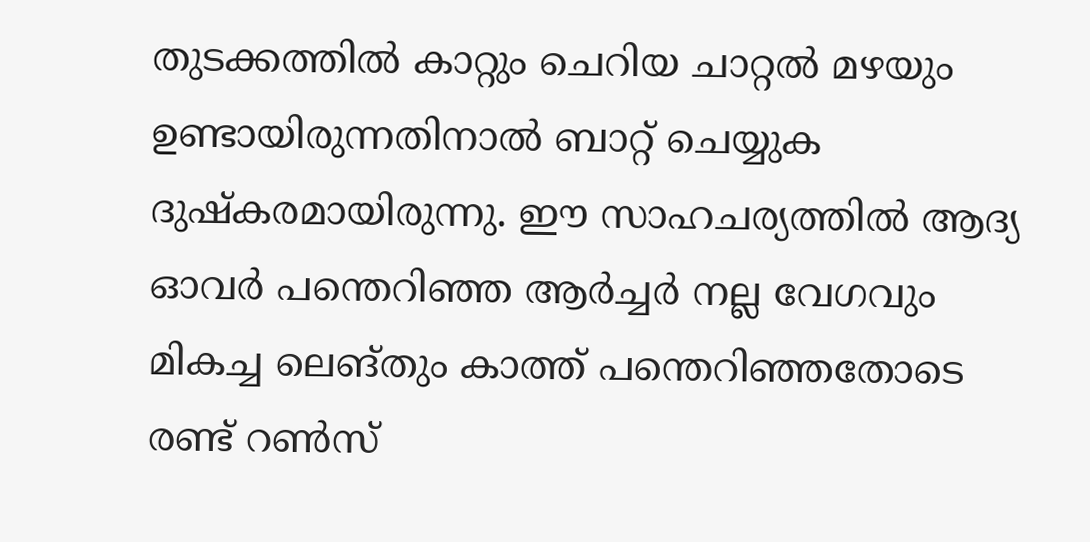തുടക്കത്തില്‍ കാറ്റും ചെറിയ ചാറ്റല്‍ മഴയും ഉണ്ടായിരുന്നതിനാല്‍ ബാറ്റ് ചെയ്യുക ദുഷ്‌കരമായിരുന്നു. ഈ സാഹചര്യത്തില്‍ ആദ്യ ഓവര്‍ പന്തെറിഞ്ഞ ആര്‍ച്ചര്‍ നല്ല വേഗവും മികച്ച ലെങ്തും കാത്ത് പന്തെറിഞ്ഞതോടെ രണ്ട് റണ്‍സ്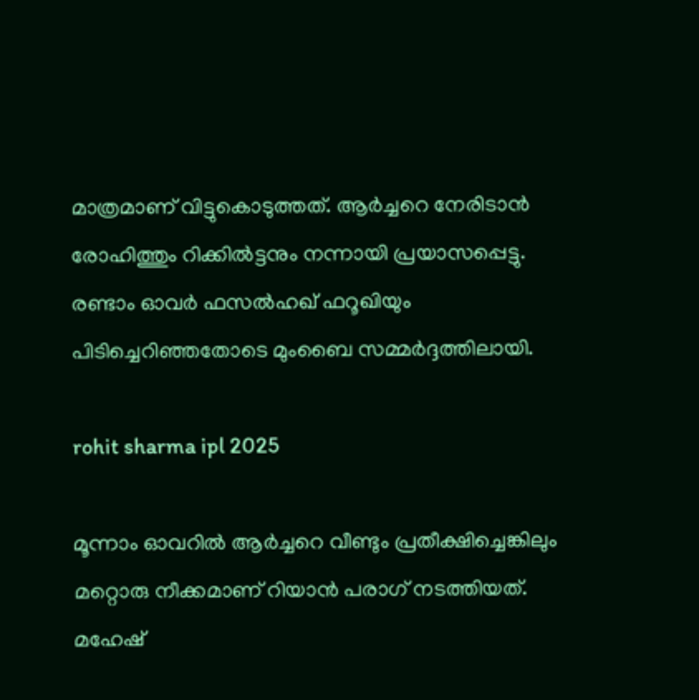മാത്രമാണ് വിട്ടുകൊടുത്തത്. ആര്‍ച്ചറെ നേരിടാന്‍ രോഹിത്തും റിക്കില്‍ട്ടനും നന്നായി പ്രയാസപ്പെട്ടു. രണ്ടാം ഓവര്‍ ഫസല്‍ഹഖ് ഫറൂഖിയും പിടിച്ചെറിഞ്ഞതോടെ മുംബൈ സമ്മര്‍ദ്ദത്തിലായി.

rohit sharma ipl 2025

മൂന്നാം ഓവറില്‍ ആര്‍ച്ചറെ വീണ്ടും പ്രതീക്ഷിച്ചെങ്കിലും മറ്റൊരു നീക്കമാണ് റിയാന്‍ പരാഗ് നടത്തിയത്. മഹേഷ്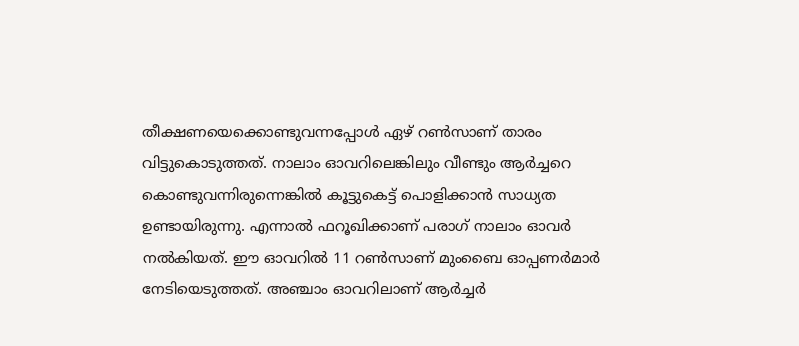തീക്ഷണയെക്കൊണ്ടുവന്നപ്പോള്‍ ഏഴ് റണ്‍സാണ് താരം വിട്ടുകൊടുത്തത്. നാലാം ഓവറിലെങ്കിലും വീണ്ടും ആര്‍ച്ചറെ കൊണ്ടുവന്നിരുന്നെങ്കില്‍ കൂട്ടുകെട്ട് പൊളിക്കാന്‍ സാധ്യത ഉണ്ടായിരുന്നു. എന്നാല്‍ ഫറൂഖിക്കാണ് പരാഗ് നാലാം ഓവര്‍ നല്‍കിയത്. ഈ ഓവറില്‍ 11 റണ്‍സാണ് മുംബൈ ഓപ്പണര്‍മാര്‍ നേടിയെടുത്തത്. അഞ്ചാം ഓവറിലാണ് ആര്‍ച്ചര്‍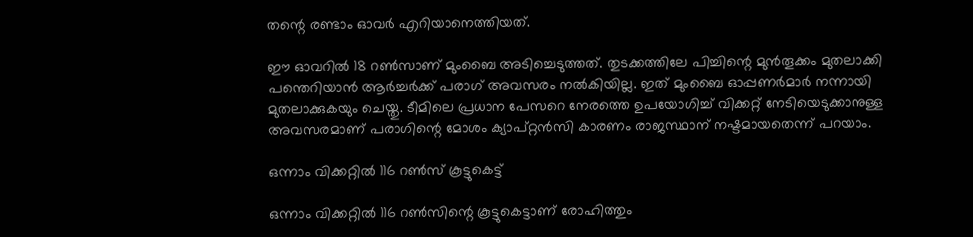തന്റെ രണ്ടാം ഓവര്‍ എറിയാനെത്തിയത്.

ഈ ഓവറില്‍ 18 റണ്‍സാണ് മുംബൈ അടിച്ചെടുത്തത്. തുടക്കത്തിലേ പിച്ചിന്റെ മുന്‍തൂക്കം മുതലാക്കി പന്തെറിയാന്‍ ആര്‍ച്ചര്‍ക്ക് പരാഗ് അവസരം നല്‍കിയില്ല. ഇത് മുംബൈ ഓപ്പണര്‍മാര്‍ നന്നായി മുതലാക്കുകയും ചെയ്തു. ടീമിലെ പ്രധാന പേസറെ നേരത്തെ ഉപയോഗിച്ച് വിക്കറ്റ് നേടിയെടുക്കാനുള്ള അവസരമാണ് പരാഗിന്റെ മോശം ക്യാപ്റ്റന്‍സി കാരണം രാജസ്ഥാന് നഷ്ടമായതെന്ന് പറയാം.

ഒന്നാം വിക്കറ്റില്‍ 116 റണ്‍സ് കൂട്ടുകെട്ട്

ഒന്നാം വിക്കറ്റില്‍ 116 റണ്‍സിന്റെ കൂട്ടുകെട്ടാണ് രോഹിത്തും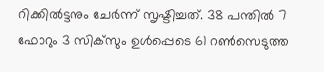റിക്കില്‍ട്ടനും ചേര്‍ന്ന് സൃഷ്ടിച്ചത്. 38 പന്തില്‍ 7 ഫോറും 3 സിക്‌സും ഉള്‍പ്പെടെ 61 റണ്‍സെടുത്ത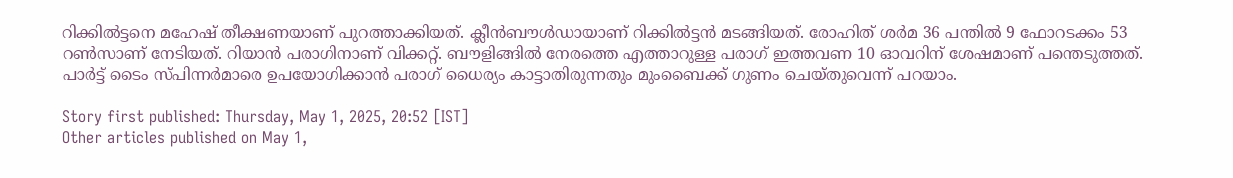റിക്കില്‍ട്ടനെ മഹേഷ് തീക്ഷണയാണ് പുറത്താക്കിയത്. ക്ലീന്‍ബൗള്‍ഡായാണ് റിക്കില്‍ട്ടന്‍ മടങ്ങിയത്. രോഹിത് ശര്‍മ 36 പന്തില്‍ 9 ഫോറടക്കം 53 റണ്‍സാണ് നേടിയത്. റിയാന്‍ പരാഗിനാണ് വിക്കറ്റ്. ബൗളിങ്ങില്‍ നേരത്തെ എത്താറുള്ള പരാഗ് ഇത്തവണ 10 ഓവറിന് ശേഷമാണ് പന്തെടുത്തത്. പാര്‍ട്ട് ടൈം സ്പിന്നര്‍മാരെ ഉപയോഗിക്കാന്‍ പരാഗ് ധൈര്യം കാട്ടാതിരുന്നതും മുംബൈക്ക് ഗുണം ചെയ്തുവെന്ന് പറയാം.

Story first published: Thursday, May 1, 2025, 20:52 [IST]
Other articles published on May 1,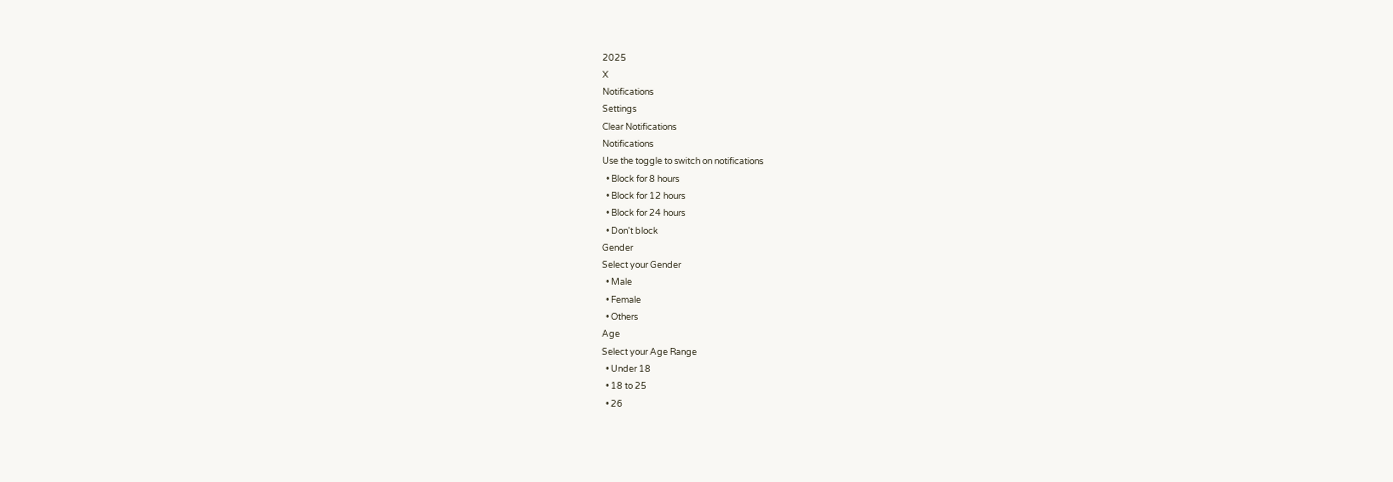2025
X
Notifications
Settings
Clear Notifications
Notifications
Use the toggle to switch on notifications
  • Block for 8 hours
  • Block for 12 hours
  • Block for 24 hours
  • Don't block
Gender
Select your Gender
  • Male
  • Female
  • Others
Age
Select your Age Range
  • Under 18
  • 18 to 25
  • 26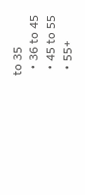to 35
  • 36 to 45
  • 45 to 55
  • 55+